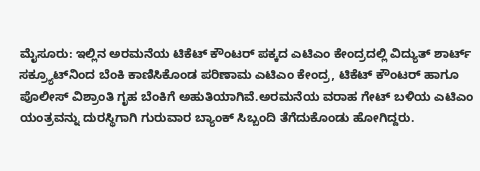ಮೈಸೂರು: ಇಲ್ಲಿನ ಅರಮನೆಯ ಟಿಕೆಟ್ ಕೌಂಟರ್ ಪಕ್ಕದ ಎಟಿಎಂ ಕೇಂದ್ರದಲ್ಲಿ ವಿದ್ಯುತ್ ಶಾರ್ಟ್ ಸಕ್ರ್ಯೂಟ್‍ನಿಂದ ಬೆಂಕಿ ಕಾಣಿಸಿಕೊಂಡ ಪರಿಣಾಮ ಎಟಿಎಂ ಕೇಂದ್ರ, ಟಿಕೆಟ್ ಕೌಂಟರ್ ಹಾಗೂ ಪೊಲೀಸ್ ವಿಶ್ರಾಂತಿ ಗೃಹ ಬೆಂಕಿಗೆ ಅಹುತಿಯಾಗಿವೆ.ಅರಮನೆಯ ವರಾಹ ಗೇಟ್ ಬಳಿಯ ಎಟಿಎಂ ಯಂತ್ರವನ್ನು ದುರಸ್ಥಿಗಾಗಿ ಗುರುವಾರ ಬ್ಯಾಂಕ್ ಸಿಬ್ಬಂದಿ ತೆಗೆದುಕೊಂಡು ಹೋಗಿದ್ದರು.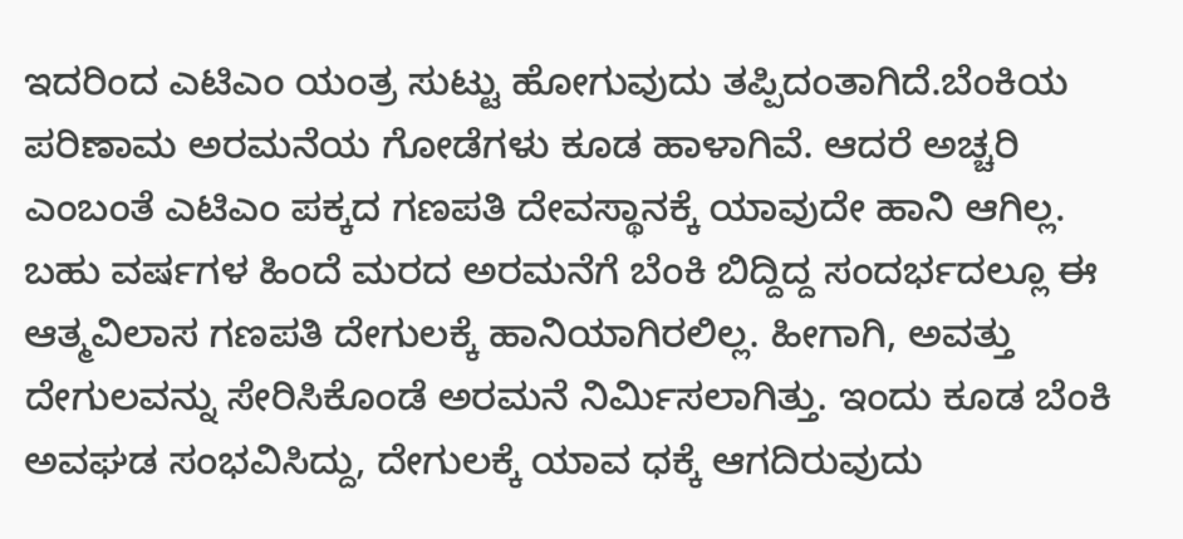ಇದರಿಂದ ಎಟಿಎಂ ಯಂತ್ರ ಸುಟ್ಟು ಹೋಗುವುದು ತಪ್ಪಿದಂತಾಗಿದೆ.ಬೆಂಕಿಯ ಪರಿಣಾಮ ಅರಮನೆಯ ಗೋಡೆಗಳು ಕೂಡ ಹಾಳಾಗಿವೆ. ಆದರೆ ಅಚ್ಚರಿ ಎಂಬಂತೆ ಎಟಿಎಂ ಪಕ್ಕದ ಗಣಪತಿ ದೇವಸ್ಥಾನಕ್ಕೆ ಯಾವುದೇ ಹಾನಿ ಆಗಿಲ್ಲ. ಬಹು ವರ್ಷಗಳ ಹಿಂದೆ ಮರದ ಅರಮನೆಗೆ ಬೆಂಕಿ ಬಿದ್ದಿದ್ದ ಸಂದರ್ಭದಲ್ಲೂ ಈ ಆತ್ಮವಿಲಾಸ ಗಣಪತಿ ದೇಗುಲಕ್ಕೆ ಹಾನಿಯಾಗಿರಲಿಲ್ಲ. ಹೀಗಾಗಿ, ಅವತ್ತು ದೇಗುಲವನ್ನು ಸೇರಿಸಿಕೊಂಡೆ ಅರಮನೆ ನಿರ್ಮಿಸಲಾಗಿತ್ತು. ಇಂದು ಕೂಡ ಬೆಂಕಿ ಅವಘಡ ಸಂಭವಿಸಿದ್ದು, ದೇಗುಲಕ್ಕೆ ಯಾವ ಧಕ್ಕೆ ಆಗದಿರುವುದು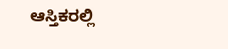ಆಸ್ತಿಕರಲ್ಲಿ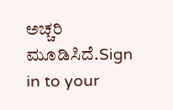ಅಚ್ಚರಿ ಮೂಡಿಸಿದೆ.Sign in to your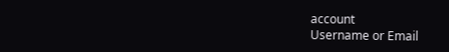account
Username or Email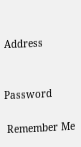Address


Password

 Remember Me